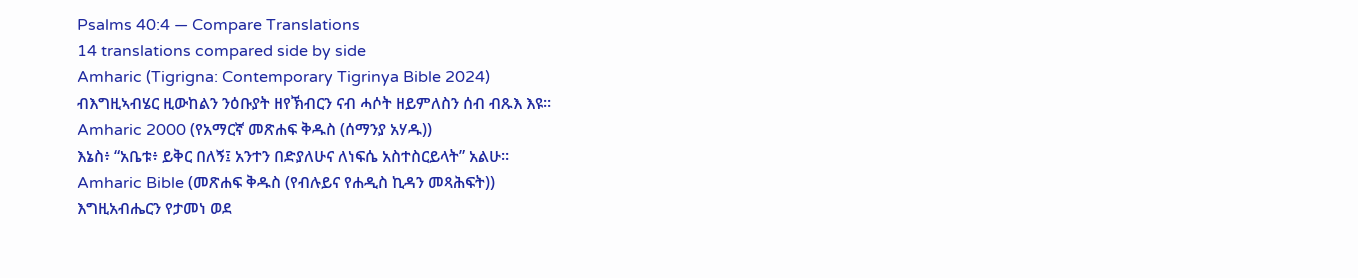Psalms 40:4 — Compare Translations
14 translations compared side by side
Amharic (Tigrigna: Contemporary Tigrinya Bible 2024)
ብእግዚኣብሄር ዚውከልን ንዕቡያት ዘየኽብርን ናብ ሓሶት ዘይምለስን ሰብ ብጹእ እዩ።
Amharic 2000 (የአማርኛ መጽሐፍ ቅዱስ (ሰማንያ አሃዱ))
እኔስ፥ “አቤቱ፥ ይቅር በለኝ፤ አንተን በድያለሁና ለነፍሴ አስተስርይላት” አልሁ።
Amharic Bible (መጽሐፍ ቅዱስ (የብሉይና የሐዲስ ኪዳን መጻሕፍት))
እግዚአብሔርን የታመነ ወደ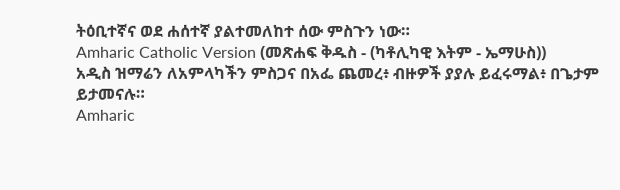ትዕቢተኛና ወደ ሐሰተኛ ያልተመለከተ ሰው ምስጉን ነው።
Amharic Catholic Version (መጽሐፍ ቅዱስ - (ካቶሊካዊ እትም - ኤማሁስ))
አዲስ ዝማሬን ለአምላካችን ምስጋና በአፌ ጨመረ፥ ብዙዎች ያያሉ ይፈሩማል፥ በጌታም ይታመናሉ።
Amharic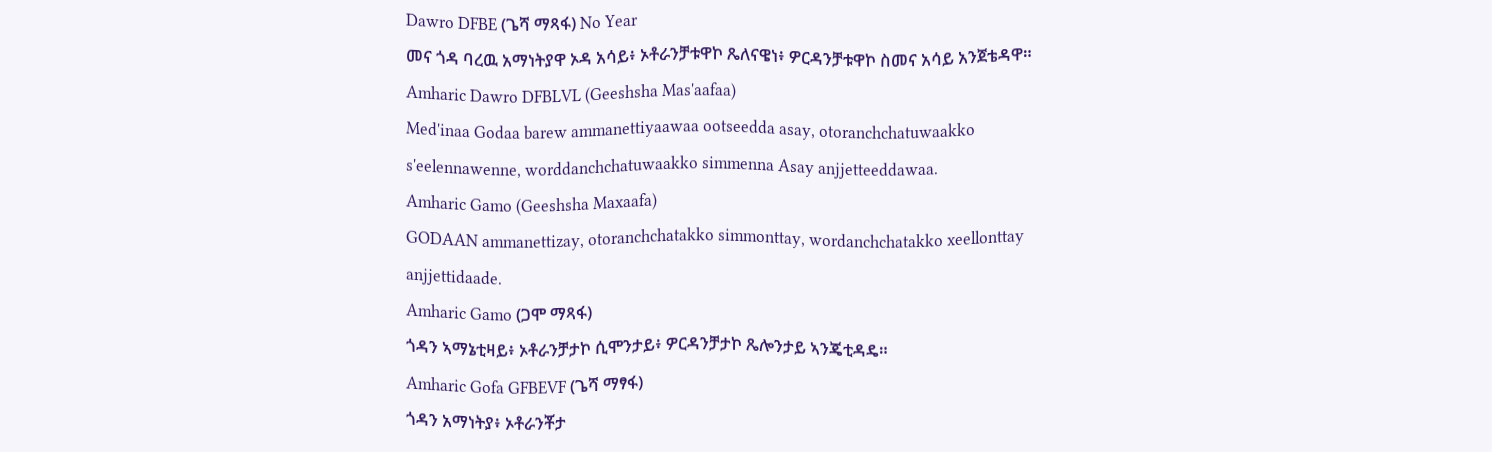Dawro DFBE (ጌሻ ማጻፋ) No Year
መና ጎዳ ባረዉ አማነትያዋ ኦዳ አሳይ፥ ኦቶራንቻቱዋኮ ጼለናዌነ፥ ዎርዳንቻቱዋኮ ስመና አሳይ አንጀቴዳዋ።
Amharic Dawro DFBLVL (Geeshsha Mas'aafaa)
Med'inaa Godaa barew ammanettiyaawaa ootseedda asay, otoranchchatuwaakko s'eelennawenne, worddanchchatuwaakko simmenna Asay anjjetteeddawaa.
Amharic Gamo (Geeshsha Maxaafa)
GODAAN ammanettizay, otoranchchatakko simmonttay, wordanchchatakko xeellonttay anjjettidaade.
Amharic Gamo (ጋሞ ማጻፋ)
ጎዳን ኣማኔቲዛይ፥ ኦቶራንቻታኮ ሲሞንታይ፥ ዎርዳንቻታኮ ጼሎንታይ ኣንጄቲዳዴ።
Amharic Gofa GFBEVF (ጌሻ ማፃፋ)
ጎዳን አማነትያ፥ ኦቶራንቾታ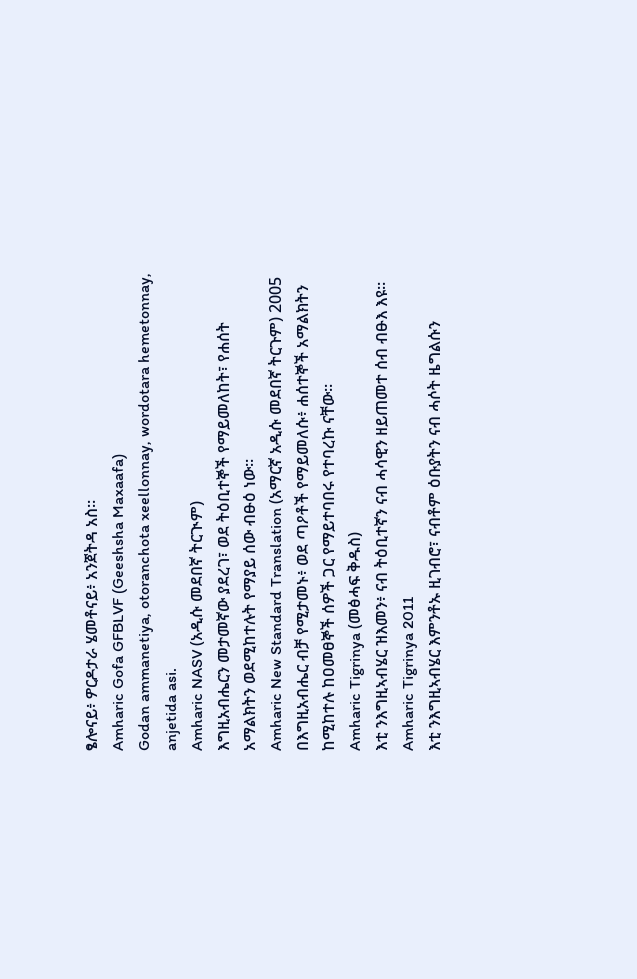ፄሎናይ፥ ዎርዶታራ ሄመቶናይ፥ አንጀትዳ አስ።
Amharic Gofa GFBLVF (Geeshsha Maxaafa)
Godan ammanetiya, otoranchota xeellonnay, wordotara hemetonnay, anjetida asi.
Amharic NASV (አዲሱ መደበኛ ትርጒም)
እግዚአብሔርን መታመኛው ያደረገ፣ ወደ ትዕቢተኞች የማይመለከት፣ የሐሰት አማልክትን ወደሚከተሉት የማያይ ሰው ብፁዕ ነው።
Amharic New Standard Translation (አማርኛ አዲሱ መደበኛ ትርጉም) 2005
በእግዚአብሔር ብቻ የሚታመኑ፥ ወደ ጣዖቶች የማይመለሱ፥ ሐሰተኞች አማልክትን ከሚከተሉ ከዐመፀኞች ሰዎች ጋር የማይተባበሩ የተባረኩ ናቸው።
Amharic Tigrinya (መፅሓፍ ቅዱስ)
እቲ ንእግዚኣብሄር ዝእመን፥ ናብ ትዕቢተኛን ናብ ሓሳዊን ዘይጠመተ ሰብ ብፁእ እዩ።
Amharic Tigrinya 2011
እቲ ንእግዚኣብሄር እምንቶኡ ዚገብሮ፣ ናብቶም ዕቡያትን ናብ ሓሶት ዜግልሱን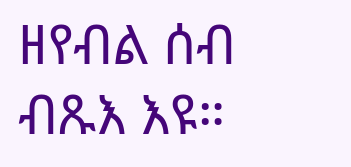ዘየብል ሰብ ብጹእ እዩ።